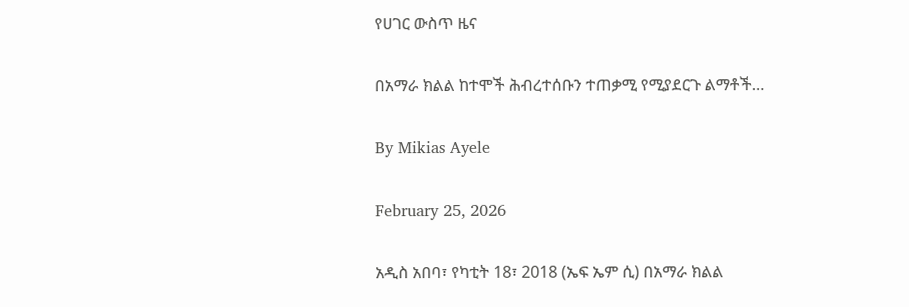የሀገር ውስጥ ዜና

በአማራ ክልል ከተሞች ሕብረተሰቡን ተጠቃሚ የሚያደርጉ ልማቶች…

By Mikias Ayele

February 25, 2026

አዲስ አበባ፣ የካቲት 18፣ 2018 (ኤፍ ኤም ሲ) በአማራ ክልል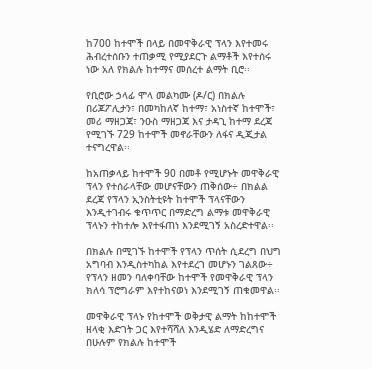ከ700 ከተሞች በላይ በመዋቅራዊ ፕላን እየተመሩ ሕብረተሰቡን ተጠቃሚ የሚያደርጉ ልማቶች እየተሰሩ ነው አለ የክልሉ ከተማና መሰረተ ልማት ቢሮ፡፡

የቢሮው ኃላፊ ሞላ መልካሙ (ዶ/ር) በክልሉ በሪጆፖሊታን፣ በመካከለኛ ከተማ፣ አነስተኛ ከተሞች፣ መሪ ማዘጋጃ፣ ንዑስ ማዘጋጃ እና ታዳጊ ከተማ ደረጃ የሚገኙ 729 ከተሞች መኖራቸውን ለፋና ዲጂታል ተናግረዋል፡፡

ከአጠቃላይ ከተሞች 90 በመቶ የሚሆኑት መዋቅራዊ ፕላን የተሰራላቸው መሆናቸውን ጠቅሰው÷ በክልል ደረጃ የፕላን ኢንስትቲዩት ከተሞች ፕላናቸውን እንዲተገብሩ ቁጥጥር በማድረግ ልማቱ መዋቅራዊ ፕላኑን ተከተሎ እየተፋጠነ እንደሚገኝ አስረድተዋል፡፡

በክልሉ በሚገኙ ከተሞች የፕላን ጥሰት ሲደረግ በህግ አግባብ እንዲስተካከል እየተደረገ መሆኑን ገልጸው÷ የፕላን ዘመን ባለቀባቸው ከተሞች የመዋቅራዊ ፕላን ክለሳ ፕሮግራም እየተከናወነ እንደሚገኝ ጠቁመዋል፡፡

መዋቅራዊ ፕላኑ የከተሞች ወቅታዊ ልማት ከከተሞች ዘላቂ እድገት ጋር እየተሻሻለ እንዲሄድ ለማድረግና በሁሉም የክልሉ ከተሞች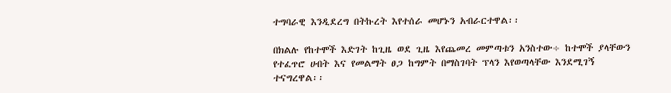ተግባራዊ እንዲደረግ በትኩረት እየተሰራ መሆኑን አብራርተዋል፡፡

በክልሉ የከተሞች እድገት ከጊዜ ወደ ጊዜ እየጨመረ መምጣቱን አንስተው÷ ከተሞች ያላቸውን የተፈጥሮ ሀብት እና የመልማት ፀጋ ከግምት በማስገባት ፕላን እየወጣላቸው እንደሚገኝ ተናግረዋል፡፡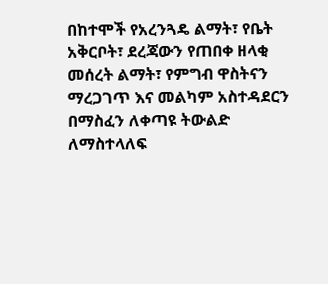በከተሞች የአረንጓዴ ልማት፣ የቤት አቅርቦት፣ ደረጃውን የጠበቀ ዘላቂ መሰረት ልማት፣ የምግብ ዋስትናን ማረጋገጥ እና መልካም አስተዳደርን በማስፈን ለቀጣዩ ትውልድ ለማስተላለፍ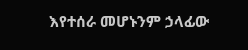እየተሰራ መሆኑንም ኃላፊው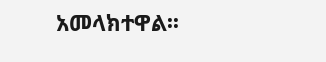አመላክተዋል፡፡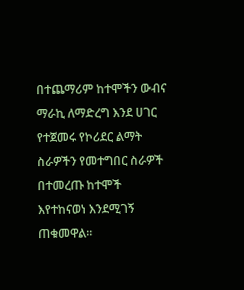በተጨማሪም ከተሞችን ውብና ማራኪ ለማድረግ እንደ ሀገር የተጀመሩ የኮሪደር ልማት ስራዎችን የመተግበር ስራዎች በተመረጡ ከተሞች እየተከናወነ እንደሚገኝ ጠቁመዋል።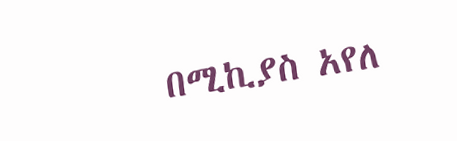በሚኪያስ አየለ